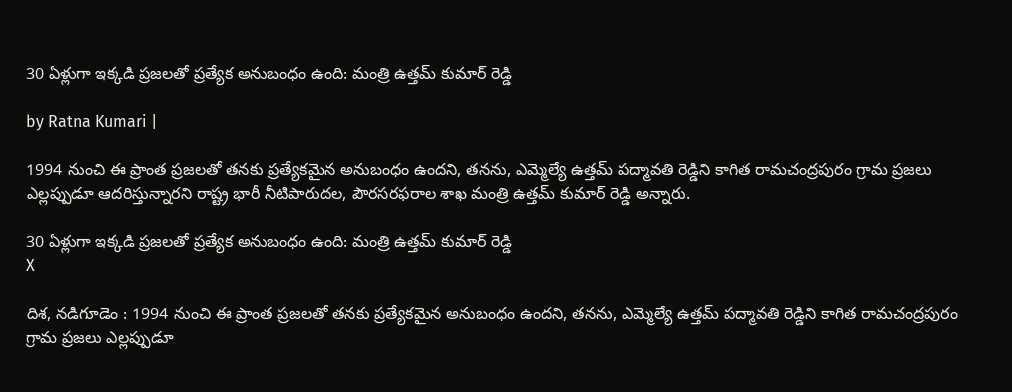30 ఏళ్లుగా ఇక్కడి ప్రజలతో ప్రత్యేక అనుబంధం ఉంది: మంత్రి ఉత్తమ్ కుమార్ రెడ్డి

by Ratna Kumari |

1994 నుంచి ఈ ప్రాంత ప్రజలతో తనకు ప్రత్యేకమైన అనుబంధం ఉందని, తనను, ఎమ్మెల్యే ఉత్తమ్ పద్మావతి రెడ్డిని కాగిత రామచంద్రపురం గ్రామ ప్రజలు ఎల్లప్పుడూ ఆదరిస్తున్నారని రాష్ట్ర భారీ నీటిపారుదల, పౌరసరఫరాల శాఖ మంత్రి ఉత్తమ్ కుమార్ రెడ్డి అన్నారు.

30 ఏళ్లుగా ఇక్కడి ప్రజలతో ప్రత్యేక అనుబంధం ఉంది: మంత్రి ఉత్తమ్ కుమార్ రెడ్డి
X

దిశ, నడిగూడెం : 1994 నుంచి ఈ ప్రాంత ప్రజలతో తనకు ప్రత్యేకమైన అనుబంధం ఉందని, తనను, ఎమ్మెల్యే ఉత్తమ్ పద్మావతి రెడ్డిని కాగిత రామచంద్రపురం గ్రామ ప్రజలు ఎల్లప్పుడూ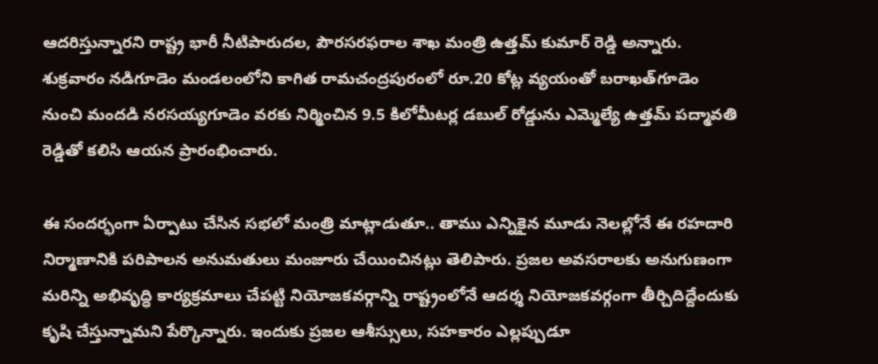ఆదరిస్తున్నారని రాష్ట్ర భారీ నీటిపారుదల, పౌరసరఫరాల శాఖ మంత్రి ఉత్తమ్ కుమార్ రెడ్డి అన్నారు. శుక్రవారం నడిగూడెం మండలంలోని కాగిత రామచంద్రపురంలో రూ.20 కోట్ల వ్యయంతో బరాఖత్‌గూడెం నుంచి మందడి నరసయ్యగూడెం వరకు నిర్మించిన 9.5 కిలోమీటర్ల డబుల్ రోడ్డును ఎమ్మెల్యే ఉత్తమ్ పద్మావతి రెడ్డితో కలిసి ఆయన ప్రారంభించారు.

ఈ సందర్భంగా ఏర్పాటు చేసిన సభలో మంత్రి మాట్లాడుతూ.. తాము ఎన్నికైన మూడు నెలల్లోనే ఈ రహదారి నిర్మాణానికి పరిపాలన అనుమతులు మంజూరు చేయించినట్లు తెలిపారు. ప్రజల అవసరాలకు అనుగుణంగా మరిన్ని అభివృద్ధి కార్యక్రమాలు చేపట్టి నియోజకవర్గాన్ని రాష్ట్రంలోనే ఆదర్శ నియోజకవర్గంగా తీర్చిదిద్దేందుకు కృషి చేస్తున్నామని పేర్కొన్నారు. ఇందుకు ప్రజల ఆశీస్సులు, సహకారం ఎల్లప్పుడూ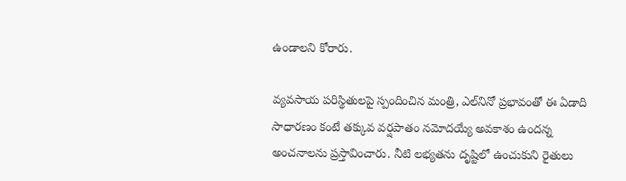ఉండాలని కోరారు.

వ్యవసాయ పరిస్థితులపై స్పందించిన మంత్రి, ఎల్‌నినో ప్రభావంతో ఈ ఏడాది సాధారణం కంటే తక్కువ వర్షపాతం నమోదయ్యే అవకాశం ఉందన్న అంచనాలను ప్రస్తావించారు. నీటి లభ్యతను దృష్టిలో ఉంచుకుని రైతులు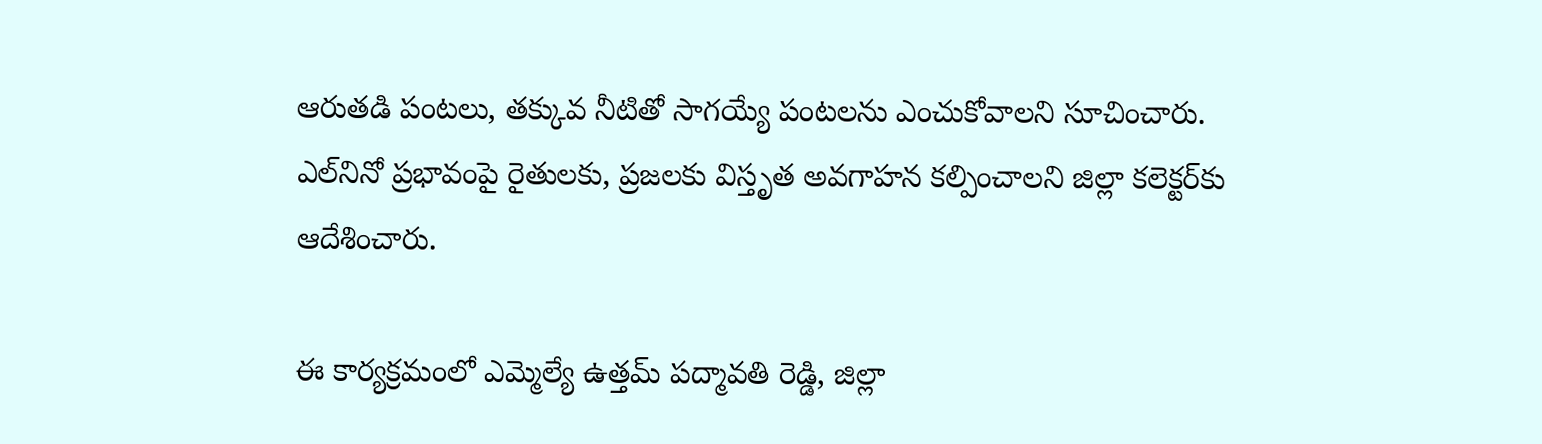ఆరుతడి పంటలు, తక్కువ నీటితో సాగయ్యే పంటలను ఎంచుకోవాలని సూచించారు. ఎల్‌నినో ప్రభావంపై రైతులకు, ప్రజలకు విస్తృత అవగాహన కల్పించాలని జిల్లా కలెక్టర్‌కు ఆదేశించారు.

ఈ కార్యక్రమంలో ఎమ్మెల్యే ఉత్తమ్ పద్మావతి రెడ్డి, జిల్లా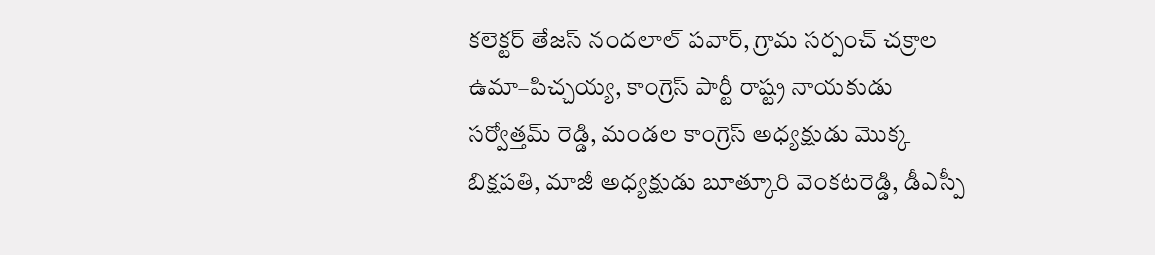కలెక్టర్ తేజస్ నందలాల్ పవార్, గ్రామ సర్పంచ్ చక్రాల ఉమా–పిచ్చయ్య, కాంగ్రెస్ పార్టీ రాష్ట్ర నాయకుడు సర్వోత్తమ్ రెడ్డి, మండల కాంగ్రెస్ అధ్యక్షుడు మొక్క బిక్షపతి, మాజీ అధ్యక్షుడు బూత్కూరి వెంకటరెడ్డి, డీఎస్పీ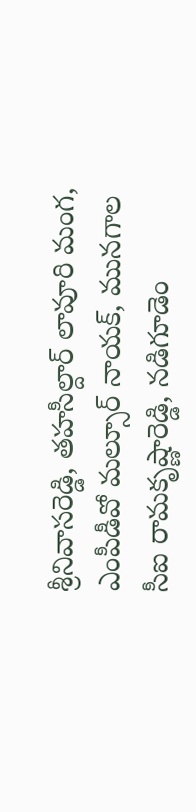శ్రీనివాసరెడ్డి, తహసీల్దార్ లావూరి మంగ, ఎంపీడీవో మల్సూర్ నాయక్, మునగాల సీఐ రామకృష్ణారెడ్డి, నడిగూడెం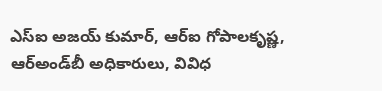ఎస్‌ఐ అజయ్ కుమార్, ఆర్‌ఐ గోపాలకృష్ణ, ఆర్‌అండ్‌బీ అధికారులు, వివిధ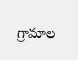గ్రామాల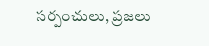సర్పంచులు, ప్రజలు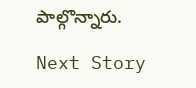పాల్గొన్నారు.

Next Story